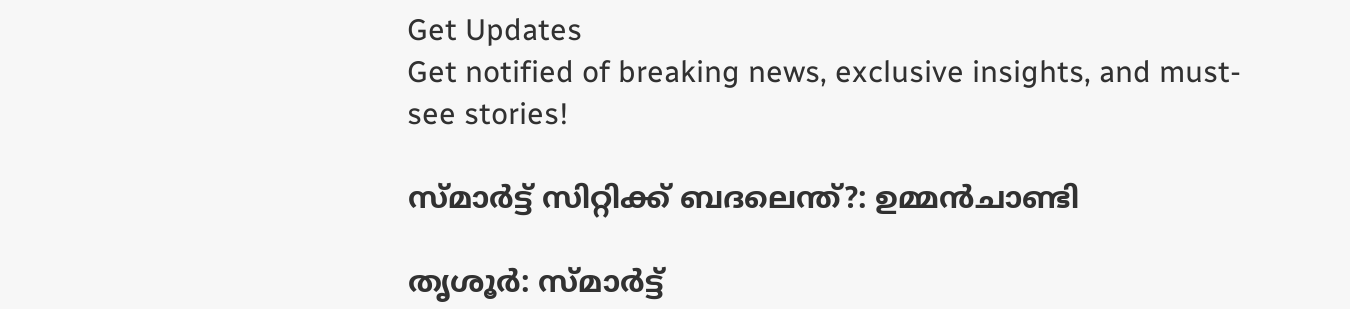Get Updates
Get notified of breaking news, exclusive insights, and must-see stories!

സ്മാര്‍ട്ട് സിറ്റിക്ക് ബദലെന്ത്?: ഉമ്മന്‍ചാണ്ടി

തൃശൂര്‍: സ്മാര്‍ട്ട്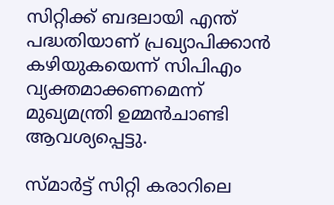സിറ്റിക്ക് ബദലായി എന്ത് പദ്ധതിയാണ് പ്രഖ്യാപിക്കാന്‍ കഴിയുകയെന്ന് സിപിഎം വ്യക്തമാക്കണമെന്ന് മുഖ്യമന്ത്രി ഉമ്മന്‍ചാണ്ടി ആവശ്യപ്പെട്ടു.

സ്മാര്‍ട്ട് സിറ്റി കരാറിലെ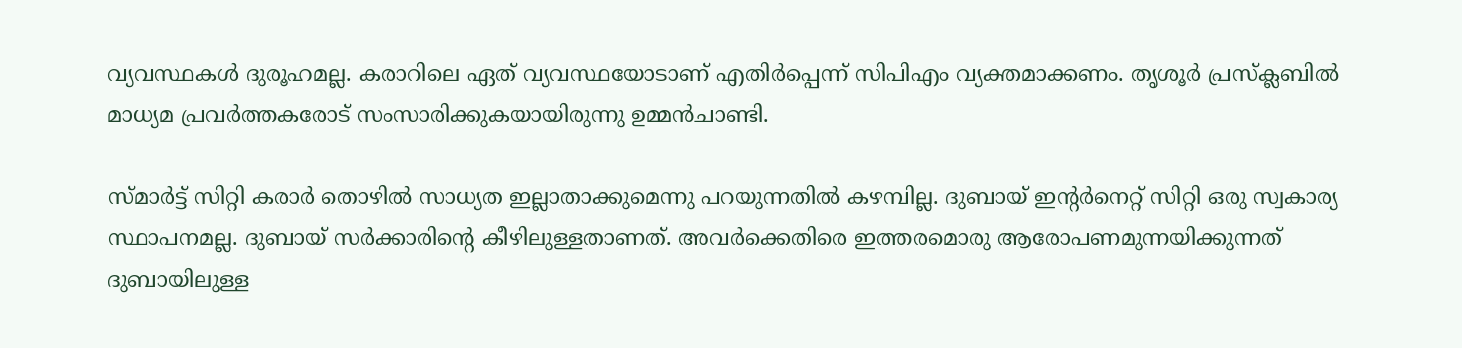വ്യവസ്ഥകള്‍ ദുരൂഹമല്ല. കരാറിലെ ഏത് വ്യവസ്ഥയോടാണ് എതിര്‍പ്പെന്ന് സിപിഎം വ്യക്തമാക്കണം. തൃശൂര്‍ പ്രസ്ക്ലബില്‍ മാധ്യമ പ്രവര്‍ത്തകരോട് സംസാരിക്കുകയായിരുന്നു ഉമ്മന്‍ചാണ്ടി.

സ്മാര്‍ട്ട് സിറ്റി കരാര്‍ തൊഴില്‍ സാധ്യത ഇല്ലാതാക്കുമെന്നു പറയുന്നതില്‍ കഴമ്പില്ല. ദുബായ് ഇന്റര്‍നെറ്റ് സിറ്റി ഒരു സ്വകാര്യ സ്ഥാപനമല്ല. ദുബായ് സര്‍ക്കാരിന്റെ കീഴിലുള്ളതാണത്. അവര്‍ക്കെതിരെ ഇത്തരമൊരു ആരോപണമുന്നയിക്കുന്നത് ദുബായിലുള്ള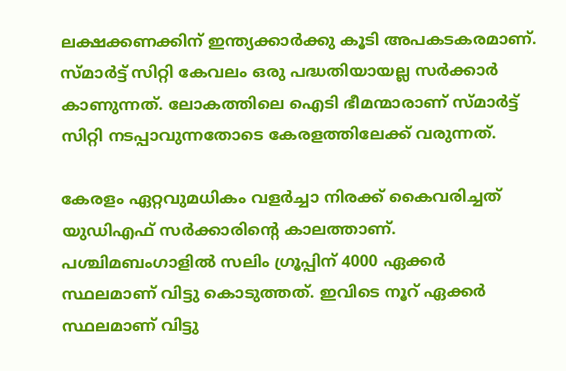ലക്ഷക്കണക്കിന് ഇന്ത്യക്കാര്‍ക്കു കൂടി അപകടകരമാണ്. സ്മാര്‍ട്ട് സിറ്റി കേവലം ഒരു പദ്ധതിയായല്ല സര്‍ക്കാര്‍ കാണുന്നത്. ലോകത്തിലെ ഐടി ഭീമന്മാരാണ് സ്മാര്‍ട്ട് സിറ്റി നടപ്പാവുന്നതോടെ കേരളത്തിലേക്ക് വരുന്നത്.

കേരളം ഏറ്റവുമധികം വളര്‍ച്ചാ നിരക്ക് കൈവരിച്ചത് യുഡിഎഫ് സര്‍ക്കാരിന്റെ കാലത്താണ്. പശ്ചിമബംഗാളില്‍ സലിം ഗ്രൂപ്പിന് 4000 ഏക്കര്‍ സ്ഥലമാണ് വിട്ടു കൊടുത്തത്. ഇവിടെ നൂറ് ഏക്കര്‍ സ്ഥലമാണ് വിട്ടു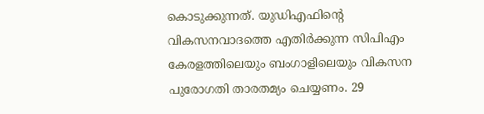കൊടുക്കുന്നത്. യുഡിഎഫിന്റെ വികസനവാദത്തെ എതിര്‍ക്കുന്ന സിപിഎം കേരളത്തിലെയും ബംഗാളിലെയും വികസന പുരോഗതി താരതമ്യം ചെയ്യണം. 29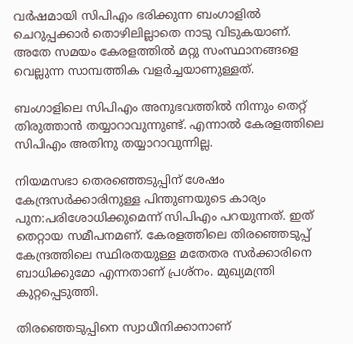വര്‍ഷമായി സിപിഎം ഭരിക്കുന്ന ബംഗാളില്‍ ചെറുപ്പക്കാര്‍ തൊഴിലില്ലാതെ നാടു വിടുകയാണ്. അതേ സമയം കേരളത്തില്‍ മറ്റു സംസ്ഥാനങ്ങളെ വെല്ലുന്ന സാമ്പത്തിക വളര്‍ച്ചയാണുള്ളത്.

ബംഗാളിലെ സിപിഎം അനുഭവത്തില്‍ നിന്നും തെറ്റ് തിരുത്താന്‍ തയ്യാറാവുന്നുണ്ട്. എന്നാല്‍ കേരളത്തിലെ സിപിഎം അതിനു തയ്യാറാവുന്നില്ല.

നിയമസഭാ തെരഞ്ഞെടുപ്പിന് ശേഷം കേന്ദ്രസര്‍ക്കാരിനുള്ള പിന്തുണയുടെ കാര്യം പുന:പരിശോധിക്കുമെന്ന് സിപിഎം പറയുന്നത്. ഇത് തെറ്റായ സമീപനമണ്. കേരളത്തിലെ തിരഞ്ഞെടുപ്പ് കേന്ദ്രത്തിലെ സ്ഥിരതയുള്ള മതേതര സര്‍ക്കാരിനെ ബാധിക്കുമോ എന്നതാണ് പ്രശ്നം. മുഖ്യമന്ത്രി കുറ്റപ്പെടുത്തി.

തിരഞ്ഞെടുപ്പിനെ സ്വാധീനിക്കാനാണ്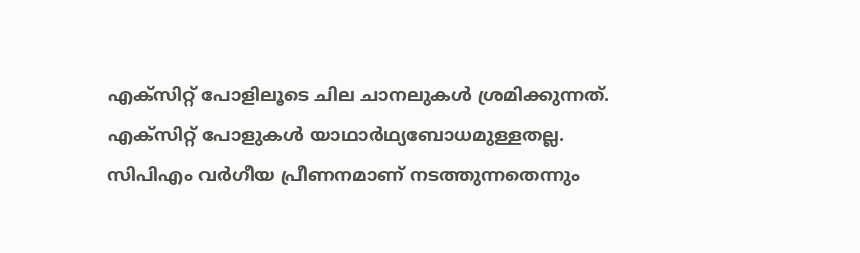എക്സിറ്റ് പോളിലൂടെ ചില ചാനലുകള്‍ ശ്രമിക്കുന്നത്. എക്സിറ്റ് പോളുകള്‍ യാഥാര്‍ഥ്യബോധമുള്ളതല്ല. സിപിഎം വര്‍ഗീയ പ്രീണനമാണ് നടത്തുന്നതെന്നും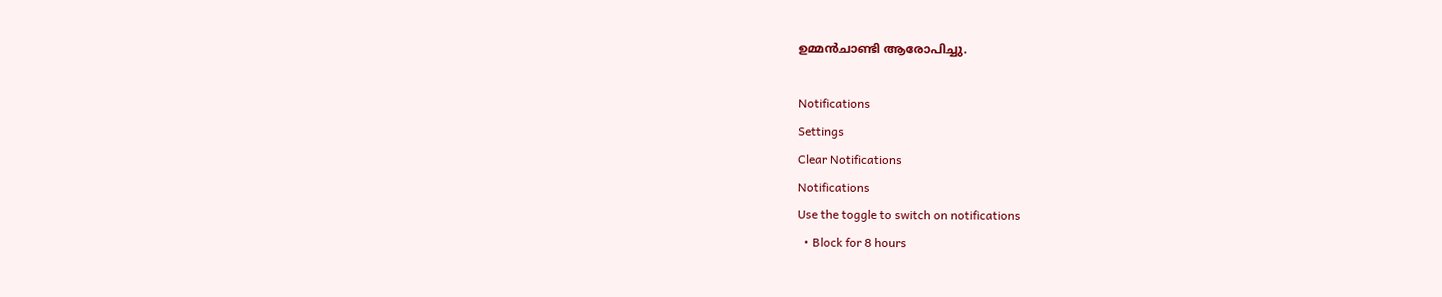ഉമ്മന്‍ചാണ്ടി ആരോപിച്ചു.

Notifications
Settings
Clear Notifications
Notifications
Use the toggle to switch on notifications
  • Block for 8 hours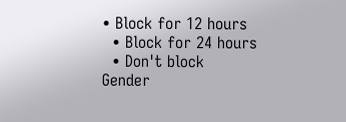• Block for 12 hours
  • Block for 24 hours
  • Don't block
Gender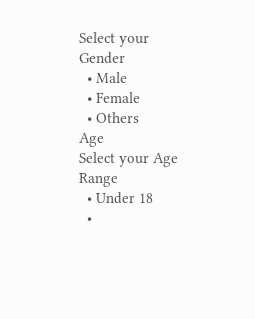Select your Gender
  • Male
  • Female
  • Others
Age
Select your Age Range
  • Under 18
  •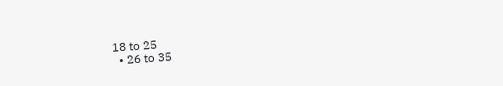18 to 25
  • 26 to 35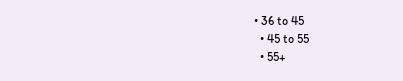• 36 to 45
  • 45 to 55
  • 55+